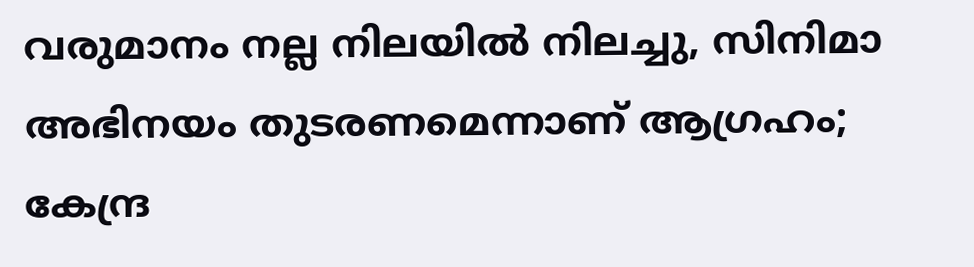വരുമാനം നല്ല നിലയില്‍ നിലച്ചു, സിനിമാ അഭിനയം തുടരണമെന്നാണ് ആഗ്രഹം; കേന്ദ്ര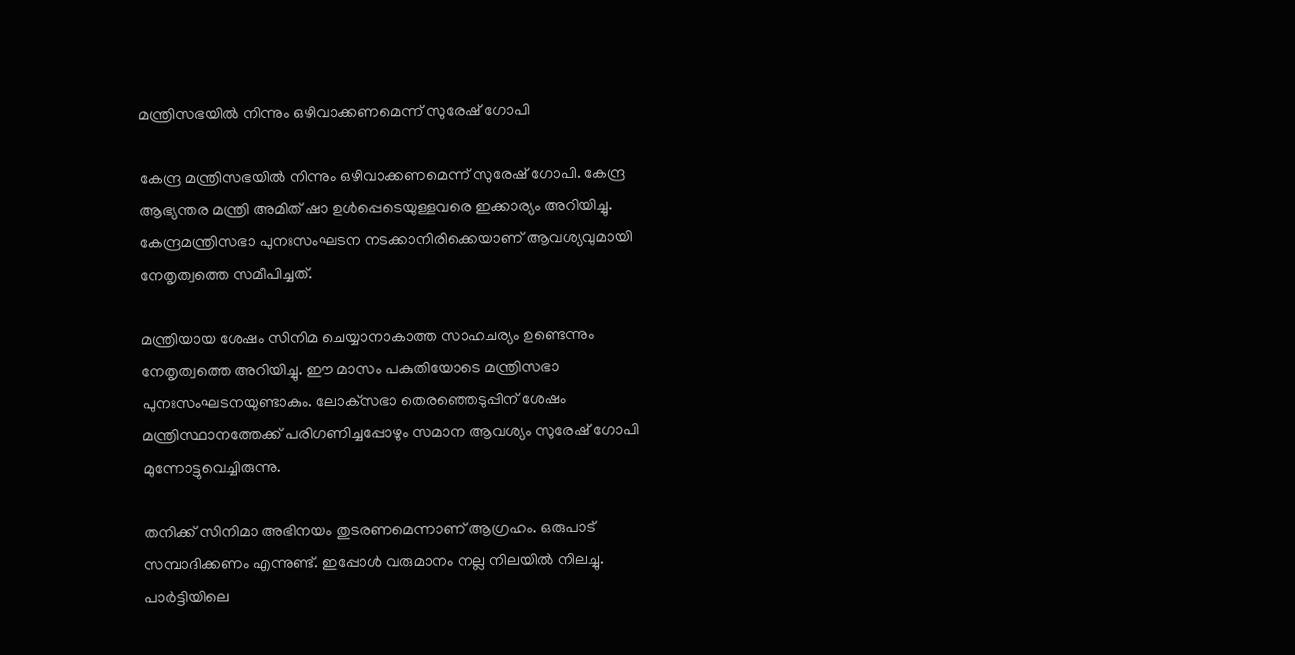മന്ത്രിസഭയില്‍ നിന്നും ഒഴിവാക്കണമെന്ന് സുരേഷ് ഗോപി

കേന്ദ്ര മന്ത്രിസഭയില്‍ നിന്നും ഒഴിവാക്കണമെന്ന് സുരേഷ് ഗോപി. കേന്ദ്ര ആഭ്യന്തര മന്ത്രി അമിത് ഷാ ഉള്‍പ്പെടെയുള്ളവരെ ഇക്കാര്യം അറിയിച്ചു. കേന്ദ്രമന്ത്രിസഭാ പുനഃസംഘടന നടക്കാനിരിക്കെയാണ് ആവശ്യവുമായി നേതൃത്വത്തെ സമീപിച്ചത്.

മന്ത്രിയായ ശേഷം സിനിമ ചെയ്യാനാകാത്ത സാഹചര്യം ഉണ്ടെന്നും നേതൃത്വത്തെ അറിയിച്ചു. ഈ മാസം പകുതിയോടെ മന്ത്രിസഭാ പുനഃസംഘടനയുണ്ടാകും. ലോക്‌സഭാ തെരഞ്ഞെടുപ്പിന് ശേഷം മന്ത്രിസ്ഥാനത്തേക്ക് പരിഗണിച്ചപ്പോഴും സമാന ആവശ്യം സുരേഷ് ഗോപി മുന്നോട്ടുവെച്ചിരുന്നു.

തനിക്ക് സിനിമാ അഭിനയം തുടരണമെന്നാണ് ആഗ്രഹം. ഒരുപാട് സമ്പാദിക്കണം എന്നുണ്ട്. ഇപ്പോള്‍ വരുമാനം നല്ല നിലയില്‍ നിലച്ചു. പാര്‍ട്ടിയിലെ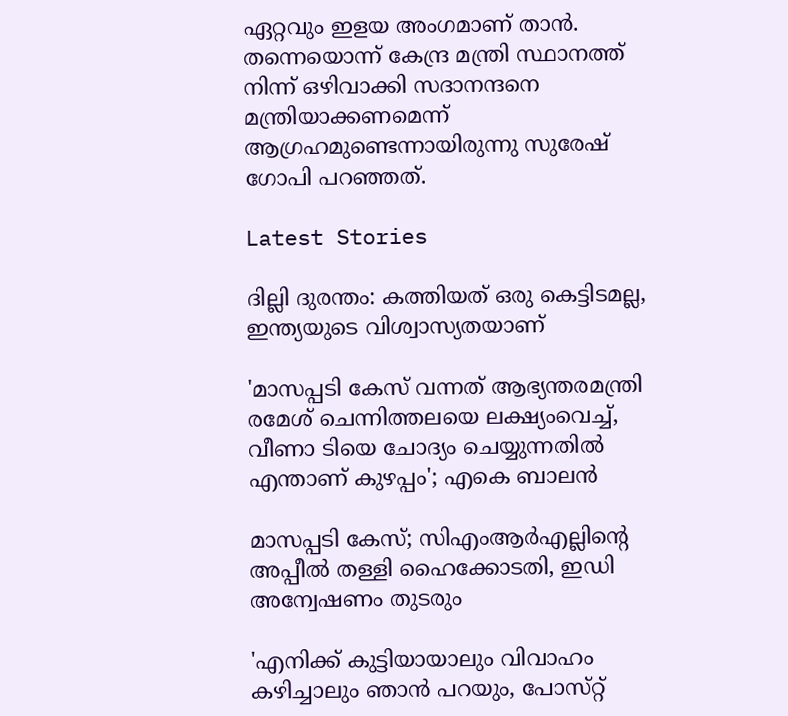ഏറ്റവും ഇളയ അംഗമാണ് താന്‍. തന്നെയൊന്ന് കേന്ദ്ര മന്ത്രി സ്ഥാനത്ത് നിന്ന് ഒഴിവാക്കി സദാനന്ദനെ മന്ത്രിയാക്കണമെന്ന് ആഗ്രഹമുണ്ടെന്നായിരുന്നു സുരേഷ് ഗോപി പറഞ്ഞത്.

Latest Stories

ദില്ലി ദുരന്തം: കത്തിയത് ഒരു കെട്ടിടമല്ല, ഇന്ത്യയുടെ വിശ്വാസ്യതയാണ്

'മാസപ്പടി കേസ് വന്നത് ആഭ്യന്തരമന്ത്രി രമേശ് ചെന്നിത്തലയെ ലക്ഷ്യംവെച്ച്, വീണാ ടിയെ ചോദ്യം ചെയ്യുന്നതിൽ എന്താണ് കുഴപ്പം'; എകെ ബാലൻ

മാസപ്പടി കേസ്; സിഎംആര്‍എല്ലിന്റെ അപ്പീല്‍ തള്ളി ഹൈക്കോടതി, ഇഡി അന്വേഷണം തുടരും

'എനിക്ക് കുട്ടിയായാലും വിവാഹം കഴിച്ചാലും ഞാൻ പറയും, പോസ്‌റ്റ്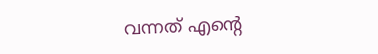വന്നത് എന്റെ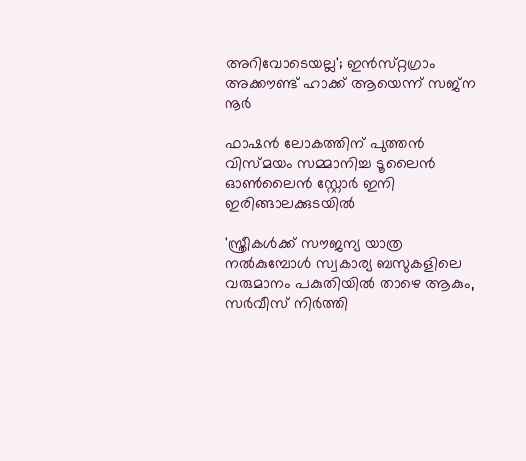അറിവോടെയല്ല'; ഇൻസ്‌റ്റഗ്രാം അക്കൗണ്ട് ഹാക്ക് ആയെന്ന് സജ്‌ന നൂർ

ഫാഷൻ ലോകത്തിന് പുത്തൻ വിസ്മയം സമ്മാനിച്ച ടൂലൈൻ ഓൺലൈൻ സ്റ്റോർ ഇനി ഇരിങ്ങാലക്കുടയിൽ

'സ്ത്രീകൾക്ക് സൗജന്യ യാത്ര നൽകുമ്പോൾ സ്വകാര്യ ബസുകളിലെ വരുമാനം പകുതിയിൽ താഴെ ആകും, സർവീസ് നിർത്തി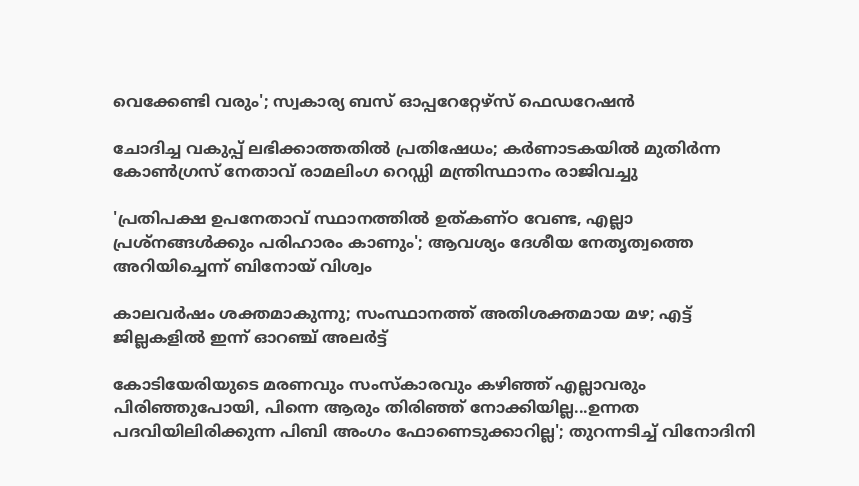വെക്കേണ്ടി വരും'; സ്വകാര്യ ബസ് ഓപ്പറേറ്റേഴ്‌സ് ഫെഡറേഷൻ

ചോദിച്ച വകുപ്പ് ലഭിക്കാത്തതിൽ പ്രതിഷേധം; കർണാടകയിൽ മുതിർന്ന കോൺഗ്രസ് നേതാവ് രാമലിംഗ റെഡ്ഡി മന്ത്രിസ്ഥാനം രാജിവച്ചു

'പ്രതിപക്ഷ ഉപനേതാവ് സ്ഥാനത്തിൽ ഉത്കണ്ഠ വേണ്ട, എല്ലാ പ്രശ്നങ്ങൾക്കും പരിഹാരം കാണും'; ആവശ്യം ദേശീയ നേതൃത്വത്തെ അറിയിച്ചെന്ന് ബിനോയ് വിശ്വം

കാലവർഷം ശക്തമാകുന്നു; സംസ്ഥാനത്ത് അതിശക്തമായ മഴ; എട്ട് ജില്ലകളിൽ ഇന്ന് ഓറഞ്ച് അലർട്ട്

കോടിയേരിയുടെ മരണവും സംസ്‌കാരവും കഴിഞ്ഞ് എല്ലാവരും പിരിഞ്ഞുപോയി, പിന്നെ ആരും തിരിഞ്ഞ് നോക്കിയില്ല...ഉന്നത പദവിയിലിരിക്കുന്ന പിബി അംഗം ഫോണെടുക്കാറില്ല'; തുറന്നടിച്ച് വിനോദിനി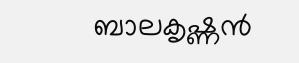ബാലകൃഷ്ണൻ